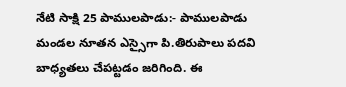నేటి సాక్షి 25 పాములపాడు:- పాములపాడు మండల నూతన ఎస్సైగా పి.తిరుపాలు పదవి బాధ్యతలు చేపట్టడం జరిగింది. ఈ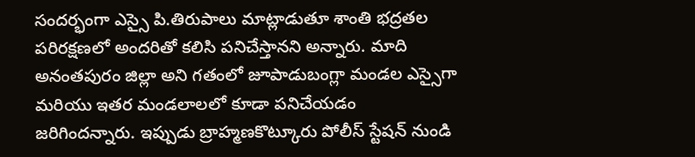సందర్భంగా ఎస్సై పి.తిరుపాలు మాట్లాడుతూ శాంతి భద్రతల పరిరక్షణలో అందరితో కలిసి పనిచేస్తానని అన్నారు. మాది అనంతపురం జిల్లా అని గతంలో జూపాడుబంగ్లా మండల ఎస్సైగా మరియు ఇతర మండలాలలో కూడా పనిచేయడం జరిగిందన్నారు. ఇప్పుడు బ్రాహ్మణకొట్కూరు పోలీస్ స్టేషన్ నుండి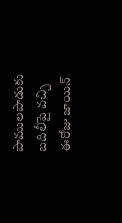పాములపాడుకు బదిలీపై వచ్చి ఈరోజు జాయిన్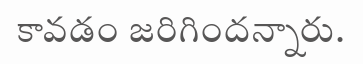కావడం జరిగిందన్నారు.